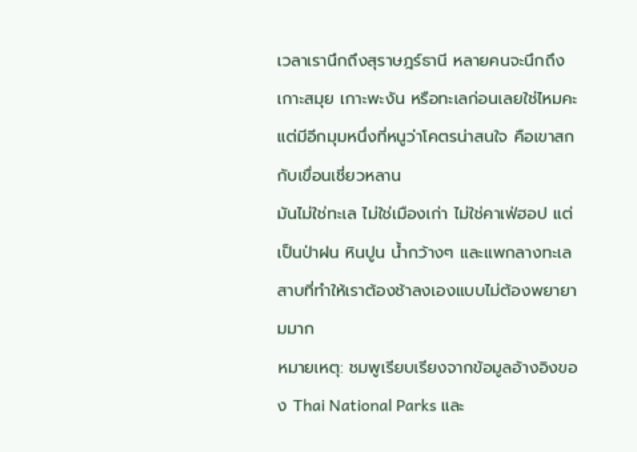เวลาเรานึกถึงสุราษฎร์ธานี หลายคนจะนึกถึงเกาะสมุย เกาะพะงัน หรือทะเลก่อนเลยใช่ไหมคะ แต่มีอีกมุมหนึ่งที่หนูว่าโคตรน่าสนใจ คือเขาสกกับเขื่อนเชี่ยวหลาน
มันไม่ใช่ทะเล ไม่ใช่เมืองเก่า ไม่ใช่คาเฟ่ฮอป แต่เป็นป่าฝน หินปูน น้ำกว้างๆ และแพกลางทะเลสาบที่ทำให้เราต้องช้าลงเองแบบไม่ต้องพยายามมาก
หมายเหตุ: ชมพูเรียบเรียงจากข้อมูลอ้างอิงของ Thai National Parks และ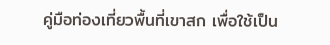คู่มือท่องเที่ยวพื้นที่เขาสก เพื่อใช้เป็น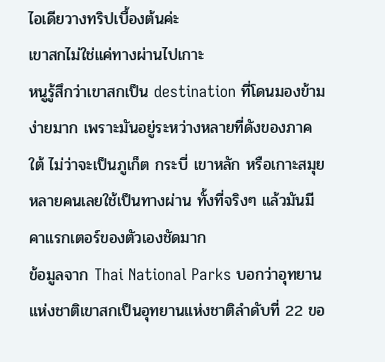ไอเดียวางทริปเบื้องต้นค่ะ
เขาสกไม่ใช่แค่ทางผ่านไปเกาะ
หนูรู้สึกว่าเขาสกเป็น destination ที่โดนมองข้ามง่ายมาก เพราะมันอยู่ระหว่างหลายที่ดังของภาคใต้ ไม่ว่าจะเป็นภูเก็ต กระบี่ เขาหลัก หรือเกาะสมุย หลายคนเลยใช้เป็นทางผ่าน ทั้งที่จริงๆ แล้วมันมีคาแรกเตอร์ของตัวเองชัดมาก
ข้อมูลจาก Thai National Parks บอกว่าอุทยานแห่งชาติเขาสกเป็นอุทยานแห่งชาติลำดับที่ 22 ขอ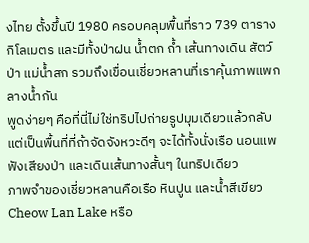งไทย ตั้งขึ้นปี 1980 ครอบคลุมพื้นที่ราว 739 ตารางกิโลเมตร และมีทั้งป่าฝน น้ำตก ถ้ำ เส้นทางเดิน สัตว์ป่า แม่น้ำสก รวมถึงเขื่อนเชี่ยวหลานที่เราคุ้นภาพแพกลางน้ำกัน
พูดง่ายๆ คือที่นี่ไม่ใช่ทริปไปถ่ายรูปมุมเดียวแล้วกลับ แต่เป็นพื้นที่ที่ถ้าจัดจังหวะดีๆ จะได้ทั้งนั่งเรือ นอนแพ ฟังเสียงป่า และเดินเส้นทางสั้นๆ ในทริปเดียว
ภาพจำของเชี่ยวหลานคือเรือ หินปูน และน้ำสีเขียว
Cheow Lan Lake หรือ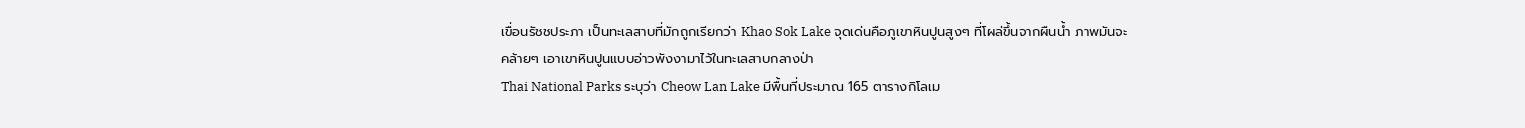เขื่อนรัชชประภา เป็นทะเลสาบที่มักถูกเรียกว่า Khao Sok Lake จุดเด่นคือภูเขาหินปูนสูงๆ ที่โผล่ขึ้นจากผืนน้ำ ภาพมันจะคล้ายๆ เอาเขาหินปูนแบบอ่าวพังงามาไว้ในทะเลสาบกลางป่า
Thai National Parks ระบุว่า Cheow Lan Lake มีพื้นที่ประมาณ 165 ตารางกิโลเม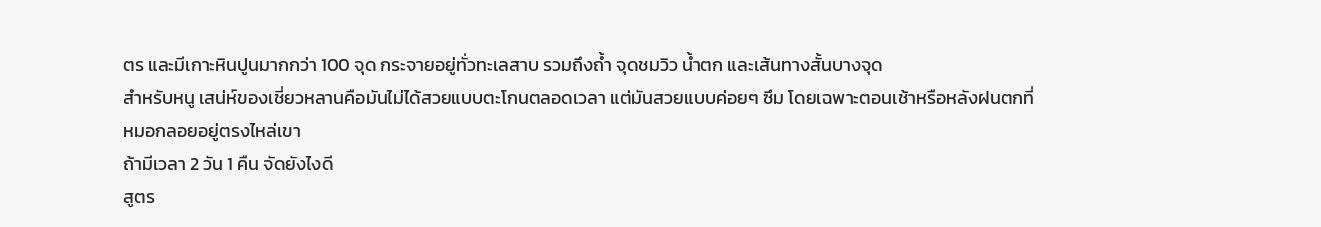ตร และมีเกาะหินปูนมากกว่า 100 จุด กระจายอยู่ทั่วทะเลสาบ รวมถึงถ้ำ จุดชมวิว น้ำตก และเส้นทางสั้นบางจุด
สำหรับหนู เสน่ห์ของเชี่ยวหลานคือมันไม่ได้สวยแบบตะโกนตลอดเวลา แต่มันสวยแบบค่อยๆ ซึม โดยเฉพาะตอนเช้าหรือหลังฝนตกที่หมอกลอยอยู่ตรงไหล่เขา
ถ้ามีเวลา 2 วัน 1 คืน จัดยังไงดี
สูตร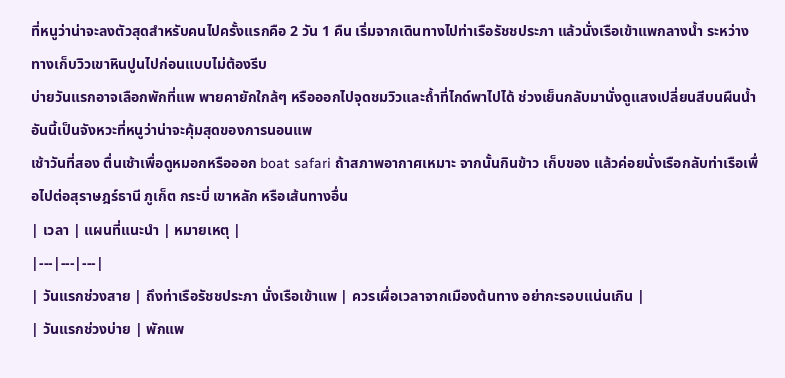ที่หนูว่าน่าจะลงตัวสุดสำหรับคนไปครั้งแรกคือ 2 วัน 1 คืน เริ่มจากเดินทางไปท่าเรือรัชชประภา แล้วนั่งเรือเข้าแพกลางน้ำ ระหว่างทางเก็บวิวเขาหินปูนไปก่อนแบบไม่ต้องรีบ
บ่ายวันแรกอาจเลือกพักที่แพ พายคายักใกล้ๆ หรือออกไปจุดชมวิวและถ้ำที่ไกด์พาไปได้ ช่วงเย็นกลับมานั่งดูแสงเปลี่ยนสีบนผืนน้ำ อันนี้เป็นจังหวะที่หนูว่าน่าจะคุ้มสุดของการนอนแพ
เช้าวันที่สอง ตื่นเช้าเพื่อดูหมอกหรือออก boat safari ถ้าสภาพอากาศเหมาะ จากนั้นกินข้าว เก็บของ แล้วค่อยนั่งเรือกลับท่าเรือเพื่อไปต่อสุราษฎร์ธานี ภูเก็ต กระบี่ เขาหลัก หรือเส้นทางอื่น
| เวลา | แผนที่แนะนำ | หมายเหตุ |
|---|---|---|
| วันแรกช่วงสาย | ถึงท่าเรือรัชชประภา นั่งเรือเข้าแพ | ควรเผื่อเวลาจากเมืองต้นทาง อย่ากะรอบแน่นเกิน |
| วันแรกช่วงบ่าย | พักแพ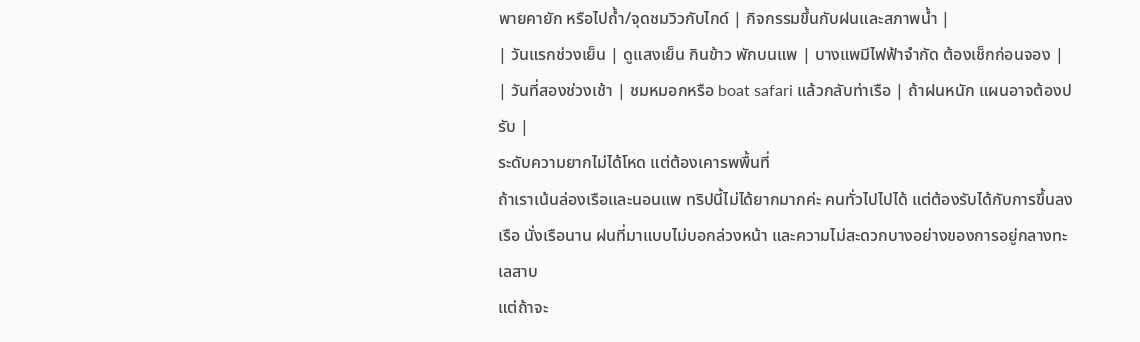พายคายัก หรือไปถ้ำ/จุดชมวิวกับไกด์ | กิจกรรมขึ้นกับฝนและสภาพน้ำ |
| วันแรกช่วงเย็น | ดูแสงเย็น กินข้าว พักบนแพ | บางแพมีไฟฟ้าจำกัด ต้องเช็กก่อนจอง |
| วันที่สองช่วงเช้า | ชมหมอกหรือ boat safari แล้วกลับท่าเรือ | ถ้าฝนหนัก แผนอาจต้องปรับ |
ระดับความยากไม่ได้โหด แต่ต้องเคารพพื้นที่
ถ้าเราเน้นล่องเรือและนอนแพ ทริปนี้ไม่ได้ยากมากค่ะ คนทั่วไปไปได้ แต่ต้องรับได้กับการขึ้นลงเรือ นั่งเรือนาน ฝนที่มาแบบไม่บอกล่วงหน้า และความไม่สะดวกบางอย่างของการอยู่กลางทะเลสาบ
แต่ถ้าจะ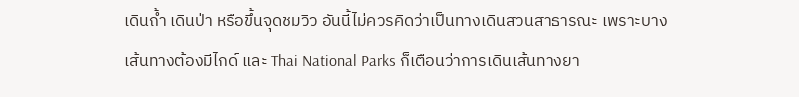เดินถ้ำ เดินป่า หรือขึ้นจุดชมวิว อันนี้ไม่ควรคิดว่าเป็นทางเดินสวนสาธารณะ เพราะบางเส้นทางต้องมีไกด์ และ Thai National Parks ก็เตือนว่าการเดินเส้นทางยา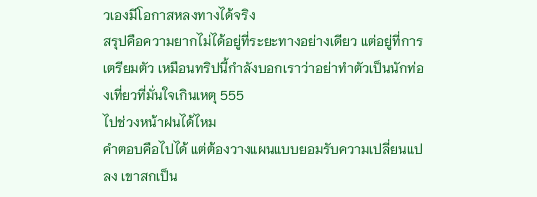วเองมีโอกาสหลงทางได้จริง
สรุปคือความยากไม่ได้อยู่ที่ระยะทางอย่างเดียว แต่อยู่ที่การเตรียมตัว เหมือนทริปนี้กำลังบอกเราว่าอย่าทำตัวเป็นนักท่องเที่ยวที่มั่นใจเกินเหตุ 555
ไปช่วงหน้าฝนได้ไหม
คำตอบคือไปได้ แต่ต้องวางแผนแบบยอมรับความเปลี่ยนแปลง เขาสกเป็น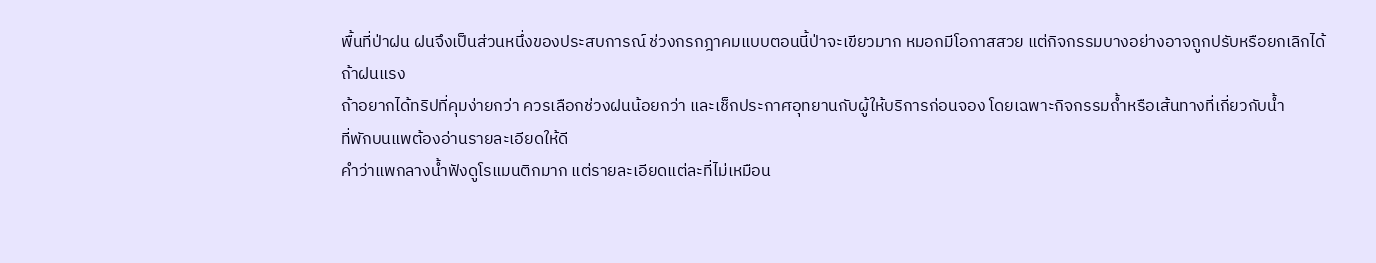พื้นที่ป่าฝน ฝนจึงเป็นส่วนหนึ่งของประสบการณ์ ช่วงกรกฎาคมแบบตอนนี้ป่าจะเขียวมาก หมอกมีโอกาสสวย แต่กิจกรรมบางอย่างอาจถูกปรับหรือยกเลิกได้ถ้าฝนแรง
ถ้าอยากได้ทริปที่คุมง่ายกว่า ควรเลือกช่วงฝนน้อยกว่า และเช็กประกาศอุทยานกับผู้ให้บริการก่อนจอง โดยเฉพาะกิจกรรมถ้ำหรือเส้นทางที่เกี่ยวกับน้ำ
ที่พักบนแพต้องอ่านรายละเอียดให้ดี
คำว่าแพกลางน้ำฟังดูโรแมนติกมาก แต่รายละเอียดแต่ละที่ไม่เหมือน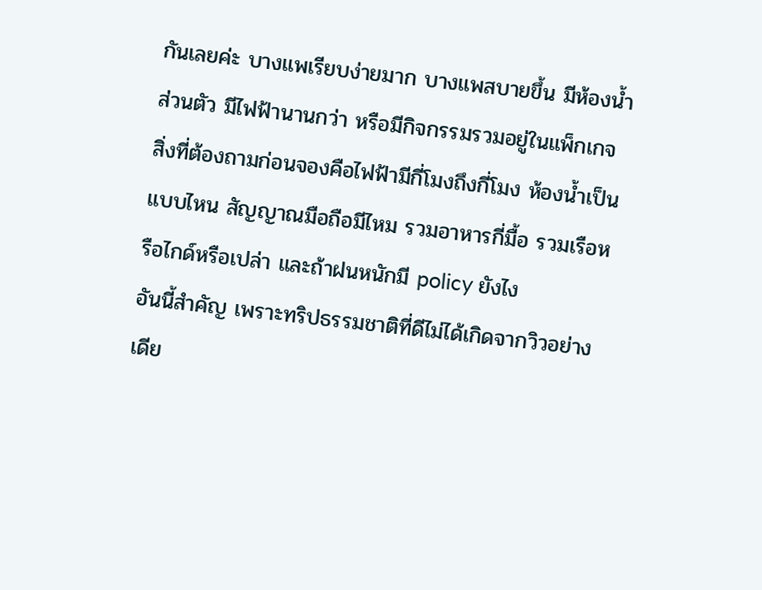กันเลยค่ะ บางแพเรียบง่ายมาก บางแพสบายขึ้น มีห้องน้ำส่วนตัว มีไฟฟ้านานกว่า หรือมีกิจกรรมรวมอยู่ในแพ็กเกจ
สิ่งที่ต้องถามก่อนจองคือไฟฟ้ามีกี่โมงถึงกี่โมง ห้องน้ำเป็นแบบไหน สัญญาณมือถือมีไหม รวมอาหารกี่มื้อ รวมเรือหรือไกด์หรือเปล่า และถ้าฝนหนักมี policy ยังไง
อันนี้สำคัญ เพราะทริปธรรมชาติที่ดีไม่ได้เกิดจากวิวอย่างเดีย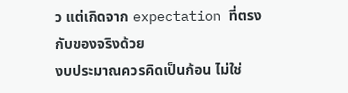ว แต่เกิดจาก expectation ที่ตรงกับของจริงด้วย
งบประมาณควรคิดเป็นก้อน ไม่ใช่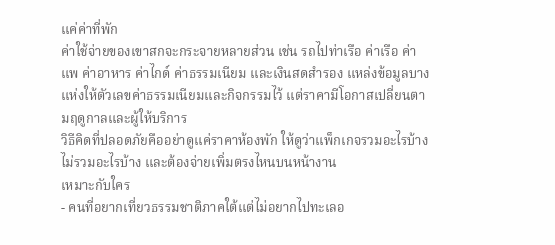แค่ค่าที่พัก
ค่าใช้จ่ายของเขาสกจะกระจายหลายส่วน เช่น รถไปท่าเรือ ค่าเรือ ค่าแพ ค่าอาหาร ค่าไกด์ ค่าธรรมเนียม และเงินสดสำรอง แหล่งข้อมูลบางแห่งให้ตัวเลขค่าธรรมเนียมและกิจกรรมไว้ แต่ราคามีโอกาสเปลี่ยนตามฤดูกาลและผู้ให้บริการ
วิธีคิดที่ปลอดภัยคืออย่าดูแค่ราคาห้องพัก ให้ดูว่าแพ็กเกจรวมอะไรบ้าง ไม่รวมอะไรบ้าง และต้องจ่ายเพิ่มตรงไหนบนหน้างาน
เหมาะกับใคร
- คนที่อยากเที่ยวธรรมชาติภาคใต้แต่ไม่อยากไปทะเลอ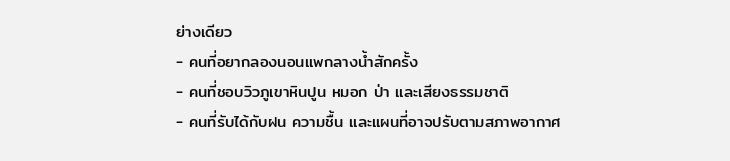ย่างเดียว
- คนที่อยากลองนอนแพกลางน้ำสักครั้ง
- คนที่ชอบวิวภูเขาหินปูน หมอก ป่า และเสียงธรรมชาติ
- คนที่รับได้กับฝน ความชื้น และแผนที่อาจปรับตามสภาพอากาศ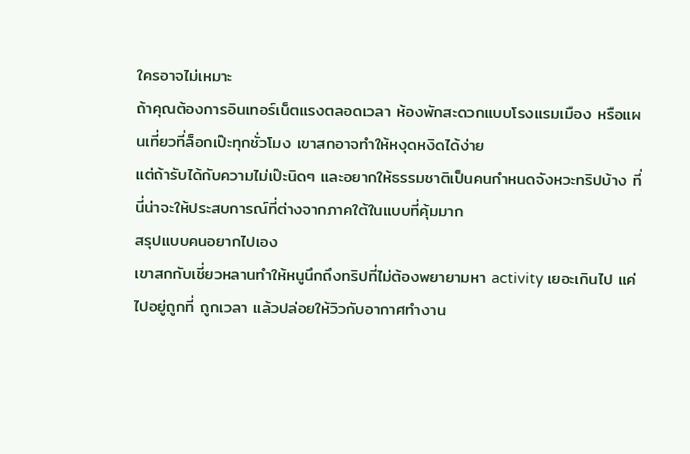ใครอาจไม่เหมาะ
ถ้าคุณต้องการอินเทอร์เน็ตแรงตลอดเวลา ห้องพักสะดวกแบบโรงแรมเมือง หรือแผนเที่ยวที่ล็อกเป๊ะทุกชั่วโมง เขาสกอาจทำให้หงุดหงิดได้ง่าย
แต่ถ้ารับได้กับความไม่เป๊ะนิดๆ และอยากให้ธรรมชาติเป็นคนกำหนดจังหวะทริปบ้าง ที่นี่น่าจะให้ประสบการณ์ที่ต่างจากภาคใต้ในแบบที่คุ้มมาก
สรุปแบบคนอยากไปเอง
เขาสกกับเชี่ยวหลานทำให้หนูนึกถึงทริปที่ไม่ต้องพยายามหา activity เยอะเกินไป แค่ไปอยู่ถูกที่ ถูกเวลา แล้วปล่อยให้วิวกับอากาศทำงาน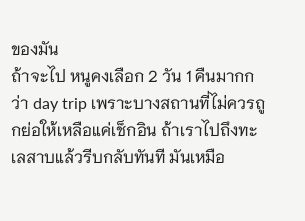ของมัน
ถ้าจะไป หนูคงเลือก 2 วัน 1 คืนมากกว่า day trip เพราะบางสถานที่ไม่ควรถูกย่อให้เหลือแค่เช็กอิน ถ้าเราไปถึงทะเลสาบแล้วรีบกลับทันที มันเหมือ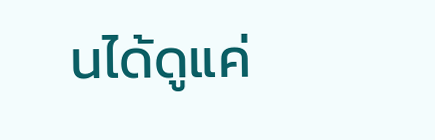นได้ดูแค่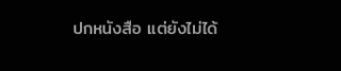ปกหนังสือ แต่ยังไม่ได้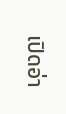เปิดอ่า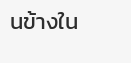นข้างใน